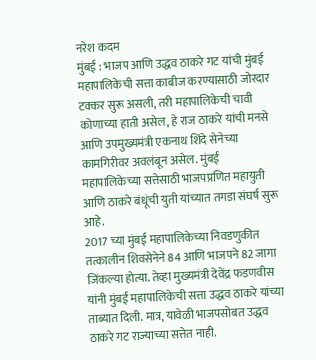नरेश कदम
मुंबई : भाजप आणि उद्धव ठाकरे गट यांची मुंबई महापालिकेची सत्ता काबीज करण्यासाठी जोरदार टक्कर सुरू असली, तरी महापालिकेची चावी कोणाच्या हाती असेल, हे राज ठाकरे यांची मनसे आणि उपमुख्यमंत्री एकनाथ शिंदे सेनेच्या कामगिरीवर अवलंबून असेल. मुंबई महापालिकेच्या सत्तेसाठी भाजपप्रणित महायुती आणि ठाकरे बंधूंची युती यांच्यात तगडा संघर्ष सुरू आहे.
2017 च्या मुंबई महापालिकेच्या निवडणुकीत तत्कालीन शिवसेनेने 84 आणि भाजपने 82 जागा जिंकल्या होत्या. तेव्हा मुख्यमंत्री देवेंद्र फडणवीस यांनी मुंबई महापालिकेची सत्ता उद्धव ठाकरे यांच्या ताब्यात दिली. मात्र, यावेळी भाजपसोबत उद्धव ठाकरे गट राज्याच्या सत्तेत नाही.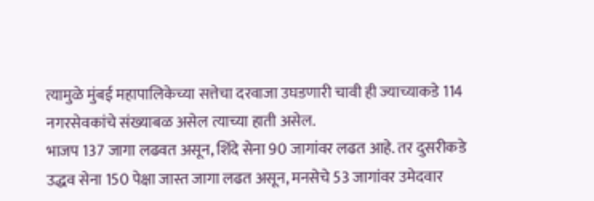त्यामुळे मुंबई महापालिकेच्या सत्तेचा दरवाजा उघडणारी चावी ही ज्याच्याकडे 114 नगरसेवकांचे संख्याबळ असेल त्याच्या हाती असेल.
भाजप 137 जागा लढवत असून, शिंदे सेना 90 जागांवर लढत आहे. तर दुसरीकडे उद्धव सेना 150 पेक्षा जास्त जागा लढत असून, मनसेचे 53 जागांवर उमेदवार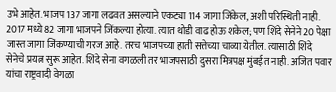उभे आहेत. भाजप 137 जागा लढवत असल्याने एकट्या 114 जागा जिंकेल, अशी परिस्थिती नाही. 2017 मध्ये 82 जागा भाजपने जिंकल्या होत्या. त्यात थोडी वाढ होऊ शकेल; पण शिंदे सेनेने 20 पेक्षा जास्त जागा जिंकण्याची गरज आहे. तरच भाजपच्या हाती सत्तेच्या चाव्या येतील. त्यासाठी शिंदे सेनेचे प्रयत्न सुरू आहेत. शिंदे सेना वगळली तर भाजपसाठी दुसरा मित्रपक्ष मुंबईत नाही. अजित पवार यांचा राष्ट्रवादी वेगळा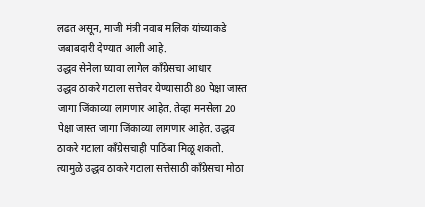लढत असून, माजी मंत्री नवाब मलिक यांच्याकडे जबाबदारी देण्यात आली आहे.
उद्धव सेनेला घ्यावा लागेल काँग्रेसचा आधार
उद्धव ठाकरे गटाला सत्तेवर येण्यासाठी 80 पेक्षा जास्त जागा जिंकाव्या लागणार आहेत. तेव्हा मनसेला 20 पेक्षा जास्त जागा जिंकाव्या लागणार आहेत. उद्धव ठाकरे गटाला काँग्रेसचाही पाठिंबा मिळू शकतो. त्यामुळे उद्धव ठाकरे गटाला सत्तेसाठी काँग्रेसचा मोठा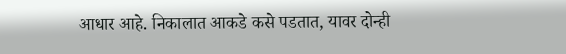आधार आहे. निकालात आकडे कसे पडतात, यावर दोन्ही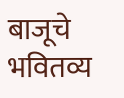बाजूचे भवितव्य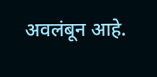अवलंबून आहे.